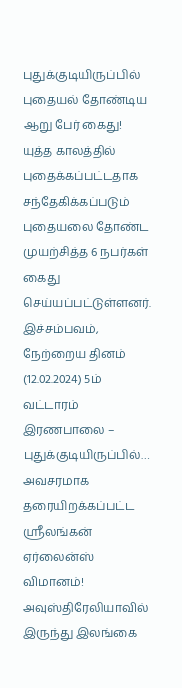புதுக்குடியிருப்பில் புதையல் தோண்டிய ஆறு பேர் கைது!
யுத்த காலத்தில் புதைக்கப்பட்டதாக சந்தேகிக்கப்படும் புதையலை தோண்ட முயற்சித்த 6 நபர்கள் கைது செய்யப்பட்டுள்ளனர். இச்சம்பவம், நேற்றைய தினம் (12.02.2024) 5ம் வட்டாரம் இரணபாலை – புதுக்குடியிருப்பில்…
அவசரமாக தரையிறக்கப்பட்ட ஸ்ரீலங்கன் ஏர்லைன்ஸ் விமானம்!
அவுஸ்திரேலியாவில் இருந்து இலங்கை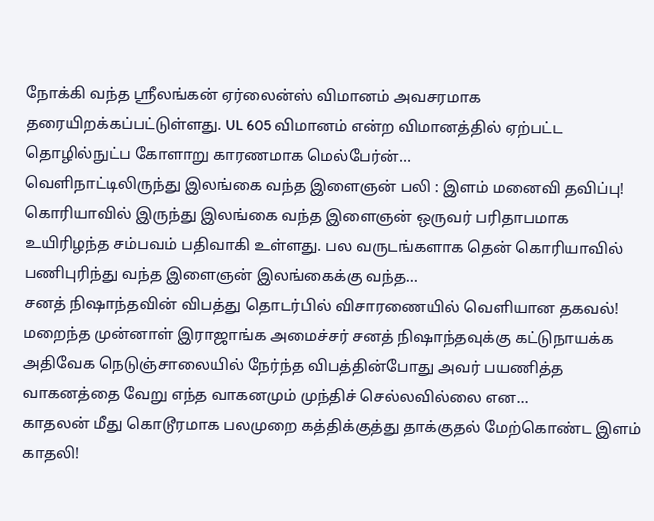நோக்கி வந்த ஸ்ரீலங்கன் ஏர்லைன்ஸ் விமானம் அவசரமாக தரையிறக்கப்பட்டுள்ளது. UL 605 விமானம் என்ற விமானத்தில் ஏற்பட்ட தொழில்நுட்ப கோளாறு காரணமாக மெல்பேர்ன்…
வெளிநாட்டிலிருந்து இலங்கை வந்த இளைஞன் பலி : இளம் மனைவி தவிப்பு!
கொரியாவில் இருந்து இலங்கை வந்த இளைஞன் ஒருவர் பரிதாபமாக உயிரிழந்த சம்பவம் பதிவாகி உள்ளது. பல வருடங்களாக தென் கொரியாவில் பணிபுரிந்து வந்த இளைஞன் இலங்கைக்கு வந்த…
சனத் நிஷாந்தவின் விபத்து தொடர்பில் விசாரணையில் வெளியான தகவல்!
மறைந்த முன்னாள் இராஜாங்க அமைச்சர் சனத் நிஷாந்தவுக்கு கட்டுநாயக்க அதிவேக நெடுஞ்சாலையில் நேர்ந்த விபத்தின்போது அவர் பயணித்த வாகனத்தை வேறு எந்த வாகனமும் முந்திச் செல்லவில்லை என…
காதலன் மீது கொடூரமாக பலமுறை கத்திக்குத்து தாக்குதல் மேற்கொண்ட இளம் காதலி!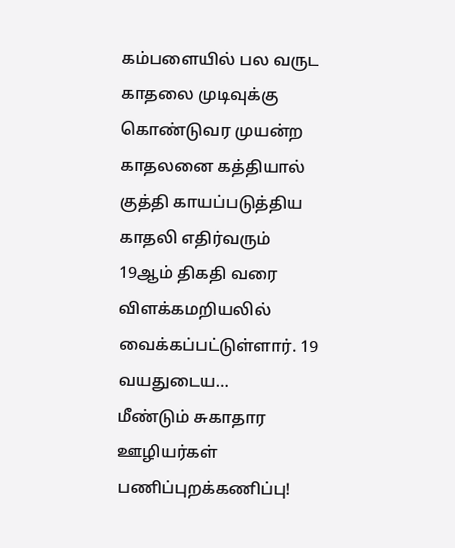கம்பளையில் பல வருட காதலை முடிவுக்கு கொண்டுவர முயன்ற காதலனை கத்தியால் குத்தி காயப்படுத்திய காதலி எதிர்வரும் 19ஆம் திகதி வரை விளக்கமறியலில் வைக்கப்பட்டுள்ளார். 19 வயதுடைய…
மீண்டும் சுகாதார ஊழியர்கள் பணிப்புறக்கணிப்பு!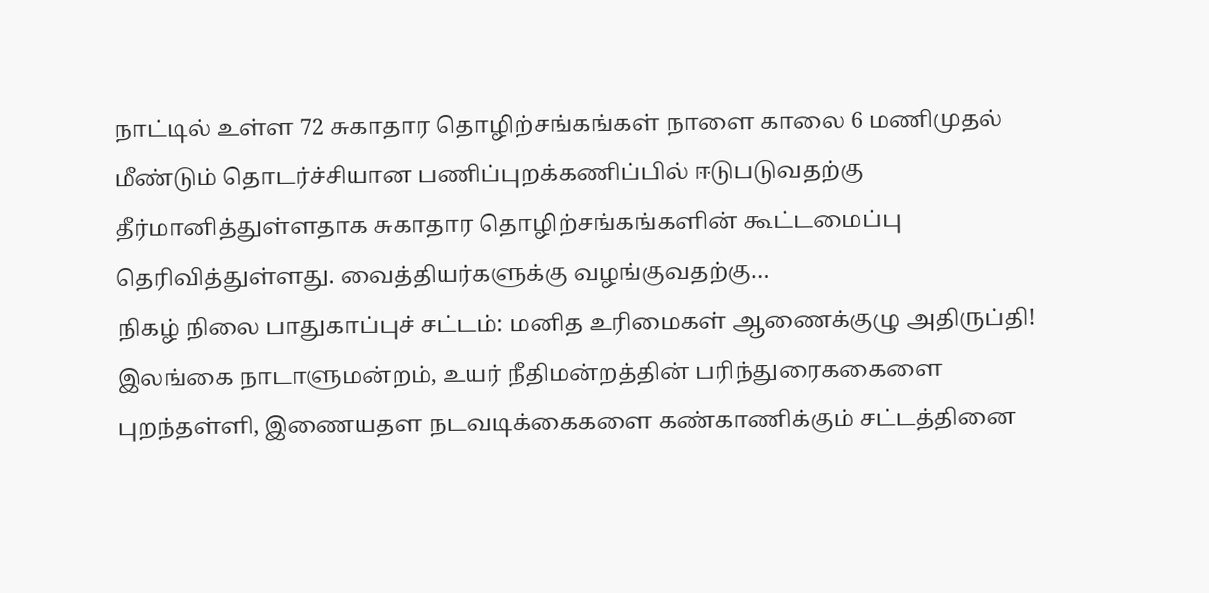நாட்டில் உள்ள 72 சுகாதார தொழிற்சங்கங்கள் நாளை காலை 6 மணிமுதல் மீண்டும் தொடர்ச்சியான பணிப்புறக்கணிப்பில் ஈடுபடுவதற்கு தீர்மானித்துள்ளதாக சுகாதார தொழிற்சங்கங்களின் கூட்டமைப்பு தெரிவித்துள்ளது. வைத்தியர்களுக்கு வழங்குவதற்கு…
நிகழ் நிலை பாதுகாப்புச் சட்டம்: மனித உரிமைகள் ஆணைக்குழு அதிருப்தி!
இலங்கை நாடாளுமன்றம், உயர் நீதிமன்றத்தின் பரிந்துரைககைளை புறந்தள்ளி, இணையதள நடவடிக்கைகளை கண்காணிக்கும் சட்டத்தினை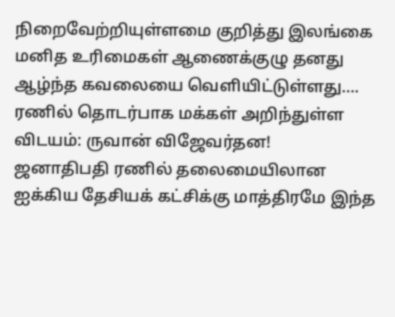நிறைவேற்றியுள்ளமை குறித்து இலங்கை மனித உரிமைகள் ஆணைக்குழு தனது ஆழ்ந்த கவலையை வெளியிட்டுள்ளது….
ரணில் தொடர்பாக மக்கள் அறிந்துள்ள விடயம்: ருவான் விஜேவர்தன!
ஜனாதிபதி ரணில் தலைமையிலான ஐக்கிய தேசியக் கட்சிக்கு மாத்திரமே இந்த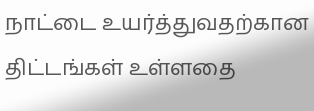நாட்டை உயர்த்துவதற்கான திட்டங்கள் உள்ளதை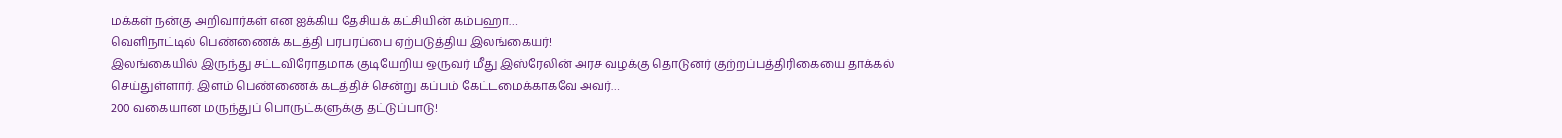மக்கள் நன்கு அறிவார்கள் என ஐக்கிய தேசியக் கட்சியின் கம்பஹா…
வெளிநாட்டில் பெண்ணைக் கடத்தி பரபரப்பை ஏற்படுத்திய இலங்கையர்!
இலங்கையில் இருந்து சட்டவிரோதமாக குடியேறிய ஒருவர் மீது இஸ்ரேலின் அரச வழக்கு தொடுனர் குற்றப்பத்திரிகையை தாக்கல் செய்துள்ளார். இளம் பெண்ணைக் கடத்திச் சென்று கப்பம் கேட்டமைக்காகவே அவர்…
200 வகையான மருந்துப் பொருட்களுக்கு தட்டுப்பாடு!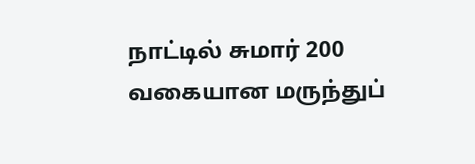நாட்டில் சுமார் 200 வகையான மருந்துப்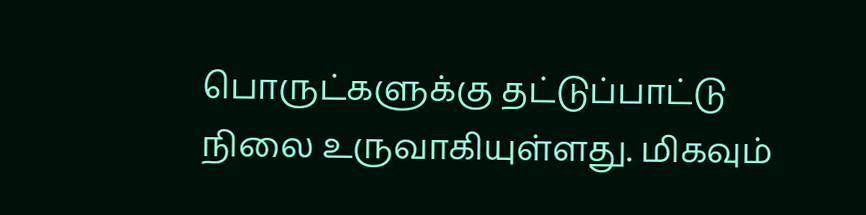பொருட்களுக்கு தட்டுப்பாட்டு நிலை உருவாகியுள்ளது. மிகவும்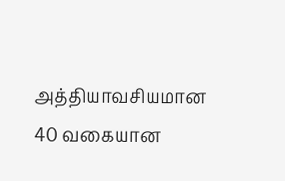அத்தியாவசியமான 40 வகையான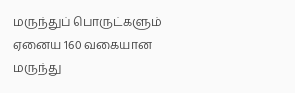மருந்துப் பொருட்களும் ஏனைய 160 வகையான மருந்து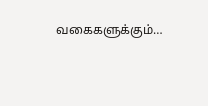வகைகளுக்கும்…